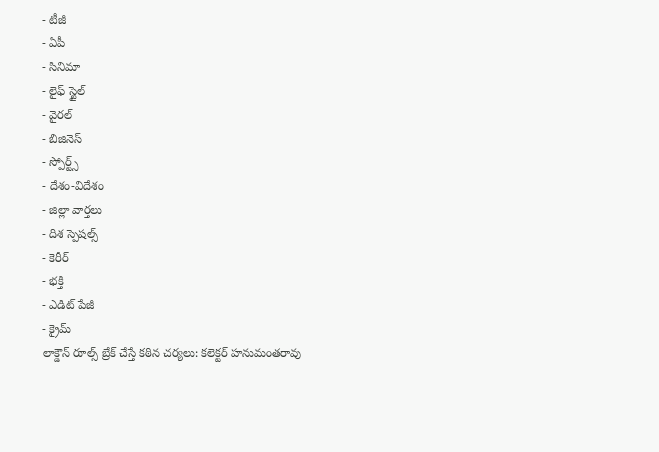- టీజీ
- ఏపీ
- సినిమా
- లైఫ్ స్టైల్
- వైరల్
- బిజినెస్
- స్పోర్ట్స్
- దేశం-విదేశం
- జిల్లా వార్తలు
- దిశ స్పెషల్స్
- కెరీర్
- భక్తి
- ఎడిట్ పేజీ
- క్రైమ్
లాక్డౌన్ రూల్స్ బ్రేక్ చేస్తే కఠిన చర్యలు: కలెక్టర్ హనుమంతరావు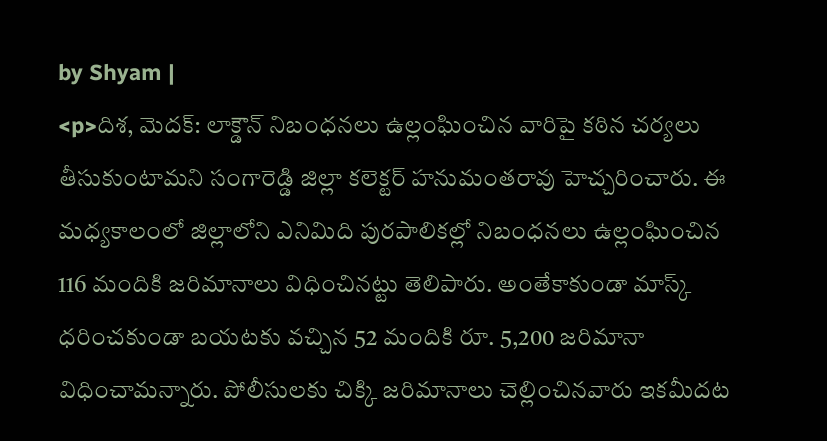by Shyam |
<p>దిశ, మెదక్: లాక్డౌన్ నిబంధనలు ఉల్లంఘించిన వారిపై కఠిన చర్యలు తీసుకుంటామని సంగారెడ్డి జిల్లా కలెక్టర్ హనుమంతరావు హెచ్చరించారు. ఈ మధ్యకాలంలో జిల్లాలోని ఎనిమిది పురపాలికల్లో నిబంధనలు ఉల్లంఘించిన 116 మందికి జరిమానాలు విధించినట్టు తెలిపారు. అంతేకాకుండా మాస్క్ ధరించకుండా బయటకు వచ్చిన 52 మందికి రూ. 5,200 జరిమానా విధించామన్నారు. పోలీసులకు చిక్కి జరిమానాలు చెల్లించినవారు ఇకమీదట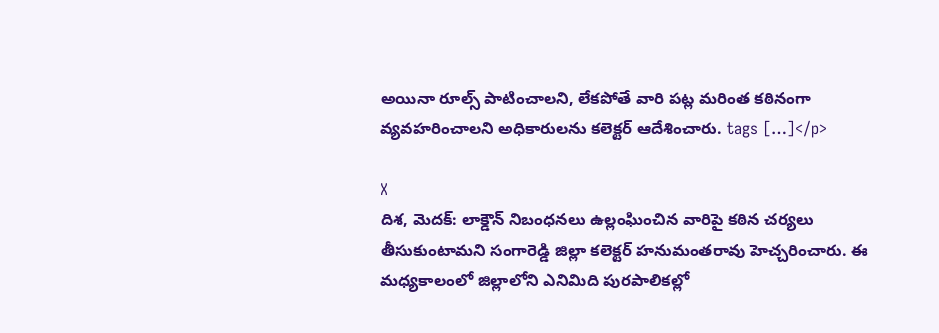అయినా రూల్స్ పాటించాలని, లేకపోతే వారి పట్ల మరింత కఠినంగా వ్యవహరించాలని అధికారులను కలెక్టర్ ఆదేశించారు. tags […]</p>

X
దిశ, మెదక్: లాక్డౌన్ నిబంధనలు ఉల్లంఘించిన వారిపై కఠిన చర్యలు తీసుకుంటామని సంగారెడ్డి జిల్లా కలెక్టర్ హనుమంతరావు హెచ్చరించారు. ఈ మధ్యకాలంలో జిల్లాలోని ఎనిమిది పురపాలికల్లో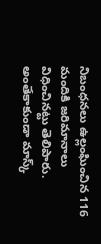నిబంధనలు ఉల్లంఘించిన 116 మందికి జరిమానాలు విధించినట్టు తెలిపారు. అంతేకాకుండా మాస్క్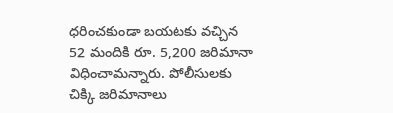ధరించకుండా బయటకు వచ్చిన 52 మందికి రూ. 5,200 జరిమానా విధించామన్నారు. పోలీసులకు చిక్కి జరిమానాలు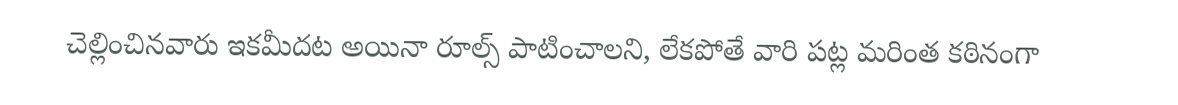చెల్లించినవారు ఇకమీదట అయినా రూల్స్ పాటించాలని, లేకపోతే వారి పట్ల మరింత కఠినంగా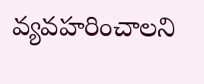వ్యవహరించాలని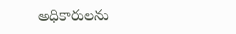అధికారులను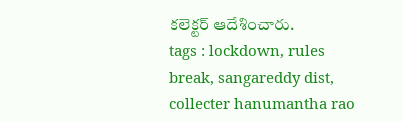కలెక్టర్ ఆదేశించారు.
tags : lockdown, rules break, sangareddy dist, collecter hanumantha rao